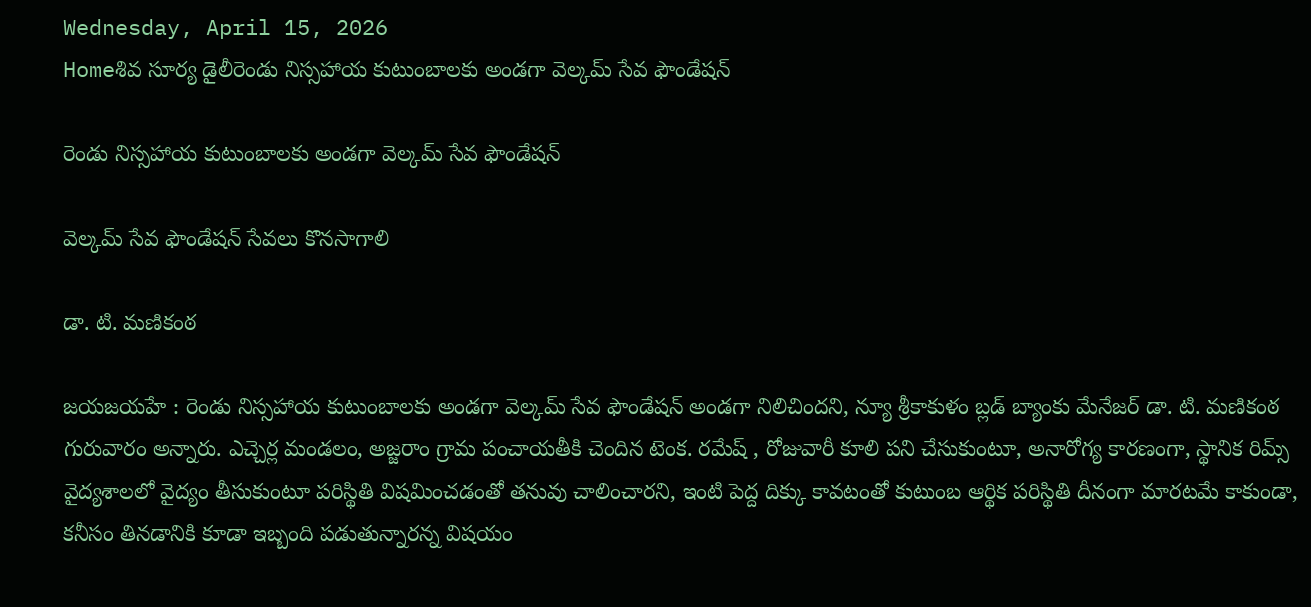Wednesday, April 15, 2026
Homeశివ సూర్య డైలీరెండు నిస్సహాయ కుటుంబాలకు అండగా వెల్కమ్ సేవ ఫౌండేషన్

రెండు నిస్సహాయ కుటుంబాలకు అండగా వెల్కమ్ సేవ ఫౌండేషన్

వెల్కమ్ సేవ ఫౌండేషన్ సేవలు కొనసాగాలి

డా. టి. మణికంఠ

జయజయహే : రెండు నిస్సహాయ కుటుంబాలకు అండగా వెల్కమ్ సేవ ఫౌండేషన్ అండగా నిలిచిందని, న్యూ శ్రీకాకుళం బ్లడ్ బ్యాంకు మేనేజర్ డా. టి. మణికంఠ గురువారం అన్నారు. ఎచ్చెర్ల మండలం, అజ్జరాం గ్రామ పంచాయతీకి చెందిన టెంక. రమేష్ , రోజువారీ కూలి పని చేసుకుంటూ, అనారోగ్య కారణంగా, స్థానిక రిమ్స్ వైద్యశాలలో వైద్యం తీసుకుంటూ పరిస్థితి విషమించడంతో తనువు చాలించారని, ఇంటి పెద్ద దిక్కు కావటంతో కుటుంబ ఆర్థిక పరిస్థితి దీనంగా మారటమే కాకుండా, కనీసం తినడానికి కూడా ఇబ్బంది పడుతున్నారన్న విషయం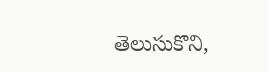తెలుసుకొని,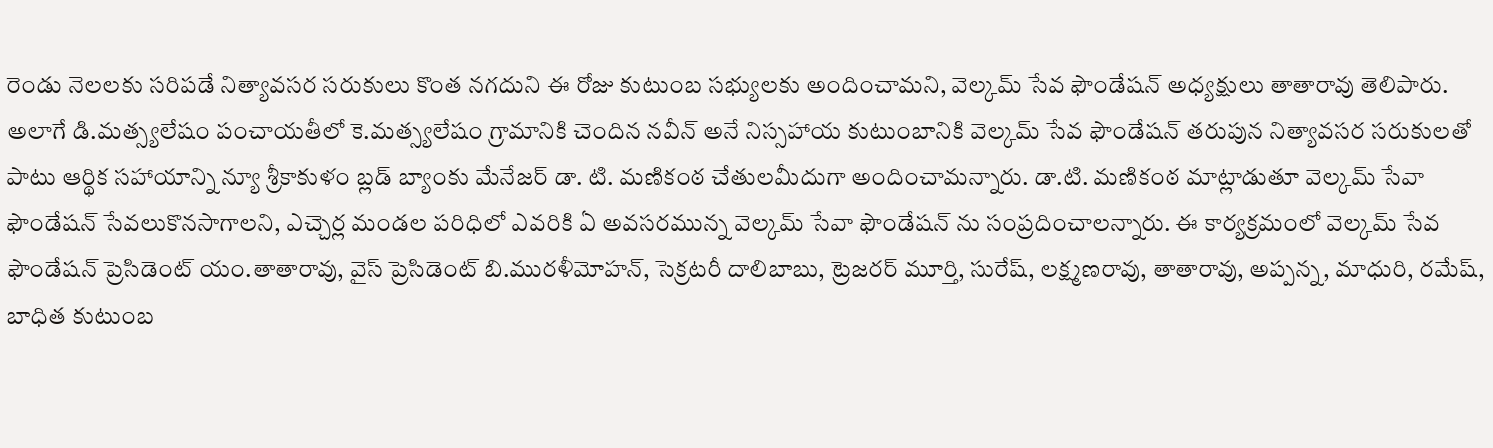రెండు నెలలకు సరిపడే నిత్యావసర సరుకులు కొంత నగదుని ఈ రోజు కుటుంబ సభ్యులకు అందించామని, వెల్కమ్ సేవ ఫౌండేషన్ అధ్యక్షులు తాతారావు తెలిపారు. అలాగే డి.మత్స్యలేషం పంచాయతీలో కె.మత్స్యలేషం గ్రామానికి చెందిన నవీన్ అనే నిస్సహాయ కుటుంబానికి వెల్కమ్ సేవ ఫౌండేషన్ తరుపున నిత్యావసర సరుకులతో పాటు ఆర్థిక సహాయాన్ని న్యూ శ్రీకాకుళం బ్లడ్ బ్యాంకు మేనేజర్ డా. టి. మణికంఠ చేతులమీదుగా అందించామన్నారు. డా.టి. మణికంఠ మాట్లాడుతూ వెల్కమ్ సేవా ఫౌండేషన్ సేవలుకొనసాగాలని, ఎచ్చెర్ల మండల పరిధిలో ఎవరికి ఏ అవసరమున్న వెల్కమ్ సేవా ఫౌండేషన్ ను సంప్రదించాలన్నారు. ఈ కార్యక్రమంలో వెల్కమ్ సేవ ఫౌండేషన్ ప్రెసిడెంట్ యం.తాతారావు, వైస్ ప్రెసిడెంట్ బి.మురళీమోహన్, సెక్రటరీ దాలిబాబు, ట్రెజరర్ మూర్తి, సురేష్, లక్ష్మణరావు, తాతారావు, అప్పన్న, మాధురి, రమేష్, బాధిత కుటుంబ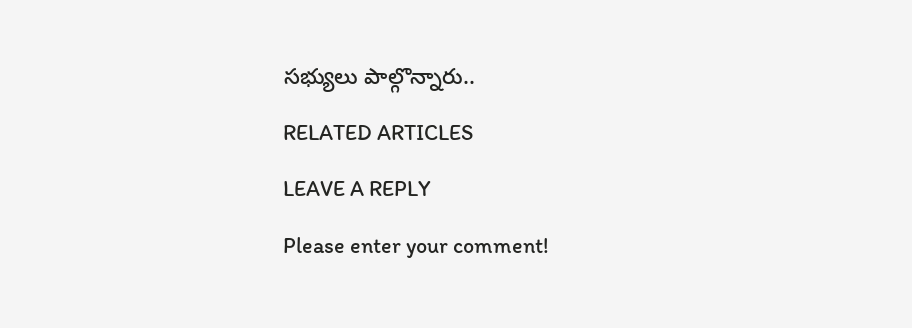సభ్యులు పాల్గొన్నారు..

RELATED ARTICLES

LEAVE A REPLY

Please enter your comment!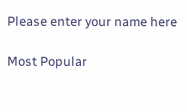Please enter your name here

Most Popular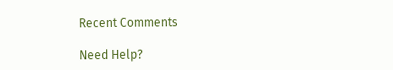Recent Comments

Need Help?